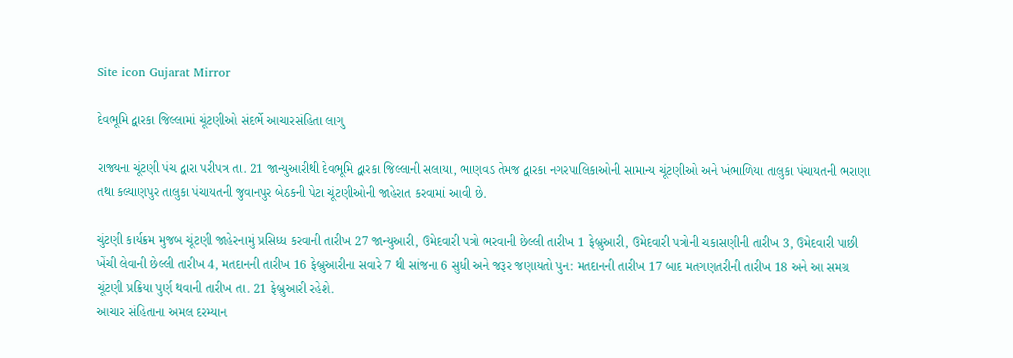Site icon Gujarat Mirror

દેવભૂમિ દ્વારકા જિલ્લામાં ચૂંટણીઓ સંદર્ભે આચારસંહિતા લાગુ

રાજ્યના ચૂંટણી પંચ દ્વારા પરીપત્ર તા. 21 જાન્યુઆરીથી દેવભૂમિ દ્વારકા જિલ્લાની સલાયા, ભાણવડ તેમજ દ્વારકા નગરપાલિકાઓની સામાન્ય ચૂંટણીઓ અને ખંભાળિયા તાલુકા પંચાયતની ભરાણા તથા કલ્યાણપુર તાલુકા પંચાયતની જુવાનપુર બેઠકની પેટા ચૂંટણીઓની જાહેરાત કરવામાં આવી છે.

ચુંટણી કાર્યક્રમ મુજબ ચૂંટણી જાહેરનામું પ્રસિધ્ધ કરવાની તારીખ 27 જાન્યુઆરી, ઉમેદવારી પત્રો ભરવાની છેલ્લી તારીખ 1 ફેબ્રુઆરી, ઉમેદવારી પત્રોની ચકાસણીની તારીખ 3, ઉમેદવારી પાછી ખેંચી લેવાની છેલ્લી તારીખ 4, મતદાનની તારીખ 16 ફેબ્રુઆરીના સવારે 7 થી સાંજના 6 સુધી અને જરૂર જણાયતો પુન: મતદાનની તારીખ 17 બાદ મતગણતરીની તારીખ 18 અને આ સમગ્ર ચૂંટણી પ્રક્રિયા પુર્ણ થવાની તારીખ તા. 21 ફેબ્રુઆરી રહેશે.
આચાર સંહિતાના અમલ દરમ્યાન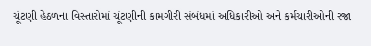ચૂંટણી હેઠળના વિસ્તારોમાં ચૂંટણીની કામગીરી સંબંધમાં અધિકારીઓ અને કર્મચારીઓની રજા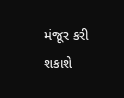મંજૂર કરી શકાશે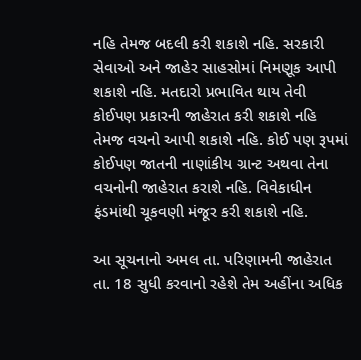નહિ તેમજ બદલી કરી શકાશે નહિ. સરકારી સેવાઓ અને જાહેર સાહસોમાં નિમણૂક આપી શકાશે નહિ. મતદારો પ્રભાવિત થાય તેવી કોઈપણ પ્રકારની જાહેરાત કરી શકાશે નહિ તેમજ વચનો આપી શકાશે નહિ. કોઈ પણ રૂપમાં કોઈપણ જાતની નાણાંકીય ગ્રાન્ટ અથવા તેના વચનોની જાહેરાત કરાશે નહિ. વિવેકાધીન ફંડમાંથી ચૂકવણી મંજૂર કરી શકાશે નહિ.

આ સૂચનાનો અમલ તા. પરિણામની જાહેરાત તા. 18 સુધી કરવાનો રહેશે તેમ અહીંના અધિક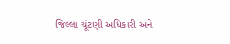જિલ્લા ચૂંટણી અધિકારી અને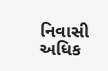નિવાસી અધિક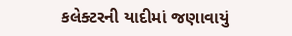કલેક્ટરની યાદીમાં જણાવાયું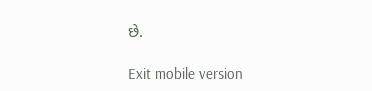છે.

Exit mobile version